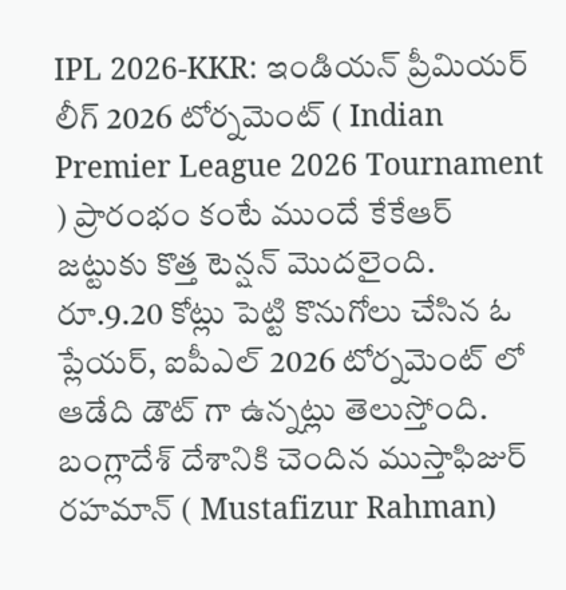IPL 2026-KKR: ఇండియన్ ప్రీమియర్ లీగ్ 2026 టోర్నమెంట్ ( Indian Premier League 2026 Tournament ) ప్రారంభం కంటే ముందే కేకేఆర్ జట్టుకు కొత్త టెన్షన్ మొదలైంది. రూ.9.20 కోట్లు పెట్టి కొనుగోలు చేసిన ఓ ప్లేయర్, ఐపీఎల్ 2026 టోర్నమెంట్ లో ఆడేది డౌట్ గా ఉన్నట్లు తెలుస్తోంది. బంగ్లాదేశ్ దేశానికి చెందిన ముస్తాఫిజుర్ రహమాన్ ( Mustafizur Rahman)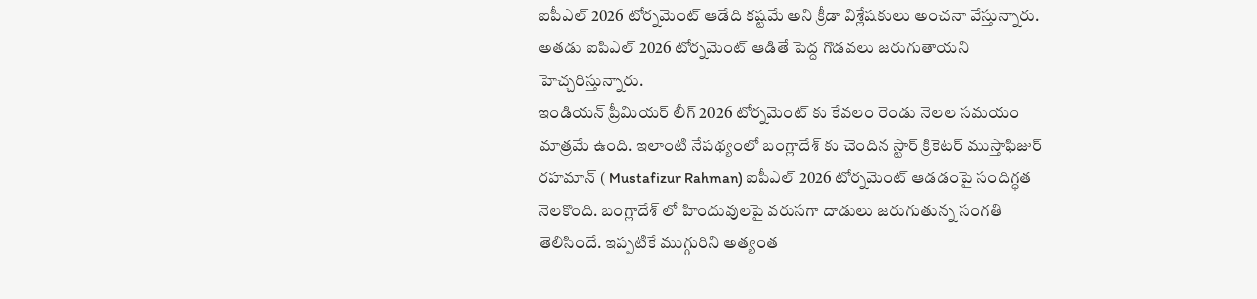ఐపీఎల్ 2026 టోర్నమెంట్ ఆడేది కష్టమే అని క్రీడా విశ్లేషకులు అంచనా వేస్తున్నారు. అతడు ఐపిఎల్ 2026 టోర్నమెంట్ ఆడితే పెద్ద గొడవలు జరుగుతాయని హెచ్చరిస్తున్నారు.
ఇండియన్ ప్రీమియర్ లీగ్ 2026 టోర్నమెంట్ కు కేవలం రెండు నెలల సమయం మాత్రమే ఉంది. ఇలాంటి నేపథ్యంలో బంగ్లాదేశ్ కు చెందిన స్టార్ క్రికెటర్ ముస్తాఫిజుర్ రహమాన్ ( Mustafizur Rahman) ఐపీఎల్ 2026 టోర్నమెంట్ ఆడడంపై సందిగ్ధత నెలకొంది. బంగ్లాదేశ్ లో హిందువులపై వరుసగా దాడులు జరుగుతున్న సంగతి తెలిసిందే. ఇప్పటికే ముగ్గురిని అత్యంత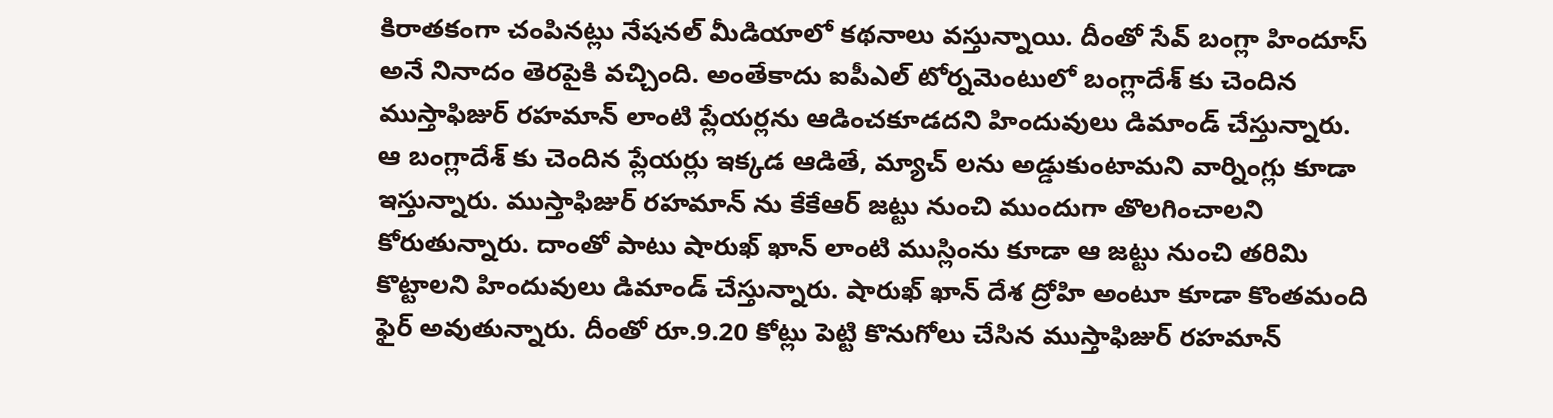కిరాతకంగా చంపినట్లు నేషనల్ మీడియాలో కథనాలు వస్తున్నాయి. దీంతో సేవ్ బంగ్లా హిందూస్ అనే నినాదం తెరపైకి వచ్చింది. అంతేకాదు ఐపీఎల్ టోర్నమెంటులో బంగ్లాదేశ్ కు చెందిన ముస్తాఫిజుర్ రహమాన్ లాంటి ప్లేయర్లను ఆడించకూడదని హిందువులు డిమాండ్ చేస్తున్నారు.
ఆ బంగ్లాదేశ్ కు చెందిన ప్లేయర్లు ఇక్కడ ఆడితే, మ్యాచ్ లను అడ్డుకుంటామని వార్నింగ్లు కూడా ఇస్తున్నారు. ముస్తాఫిజుర్ రహమాన్ ను కేకేఆర్ జట్టు నుంచి ముందుగా తొలగించాలని కోరుతున్నారు. దాంతో పాటు షారుఖ్ ఖాన్ లాంటి ముస్లింను కూడా ఆ జట్టు నుంచి తరిమి కొట్టాలని హిందువులు డిమాండ్ చేస్తున్నారు. షారుఖ్ ఖాన్ దేశ ద్రోహి అంటూ కూడా కొంతమంది ఫైర్ అవుతున్నారు. దీంతో రూ.9.20 కోట్లు పెట్టి కొనుగోలు చేసిన ముస్తాఫిజుర్ రహమాన్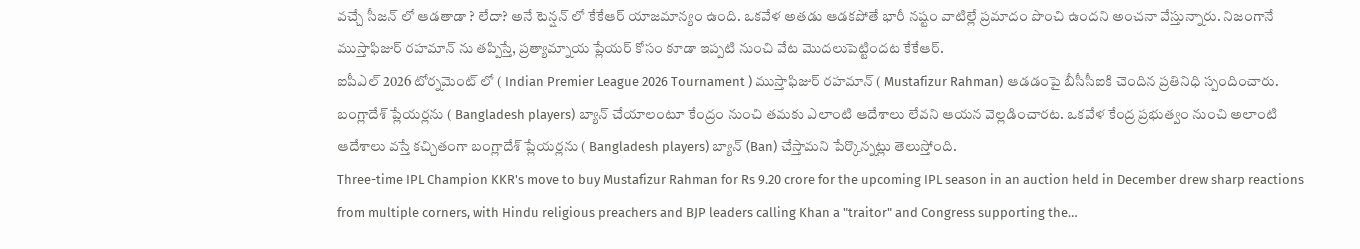వచ్చే సీజన్ లో ఆడతాడా ? లేదా? అనే టెన్షన్ లో కేకేఆర్ యాజమాన్యం ఉంది. ఒకవేళ అతడు ఆడకపోతే భారీ నష్టం వాటిల్లే ప్రమాదం పొంచి ఉందని అంచనా వేస్తున్నారు. నిజంగానే ముస్తాఫిజుర్ రహమాన్ ను తప్పిస్తే, ప్రత్యామ్నాయ ప్లేయర్ కోసం కూడా ఇప్పటి నుంచి వేట మొదలుపెట్టిందట కేకేఆర్.
ఐపీఎల్ 2026 టోర్నమెంట్ లో ( Indian Premier League 2026 Tournament ) ముస్తాఫిజుర్ రహమాన్ ( Mustafizur Rahman) ఆడడంపై బీసీసీఐకి చెందిన ప్రతినిధి స్పందించారు. బంగ్లాదేశ్ ప్లేయర్లను ( Bangladesh players) బ్యాన్ చేయాలంటూ కేంద్రం నుంచి తమకు ఎలాంటి ఆదేశాలు లేవని ఆయన వెల్లడించారట. ఒకవేళ కేంద్ర ప్రభుత్వం నుంచి అలాంటి ఆదేశాలు వస్తే కచ్చితంగా బంగ్లాదేశ్ ప్లేయర్లను ( Bangladesh players) బ్యాన్ (Ban) చేస్తామని పేర్కొన్నట్లు తెలుస్తోంది.
Three-time IPL Champion KKR's move to buy Mustafizur Rahman for Rs 9.20 crore for the upcoming IPL season in an auction held in December drew sharp reactions from multiple corners, with Hindu religious preachers and BJP leaders calling Khan a "traitor" and Congress supporting the…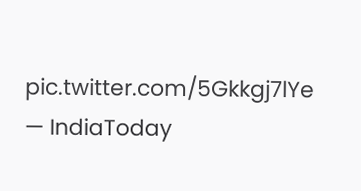pic.twitter.com/5Gkkgj7lYe
— IndiaToday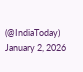(@IndiaToday) January 2, 2026